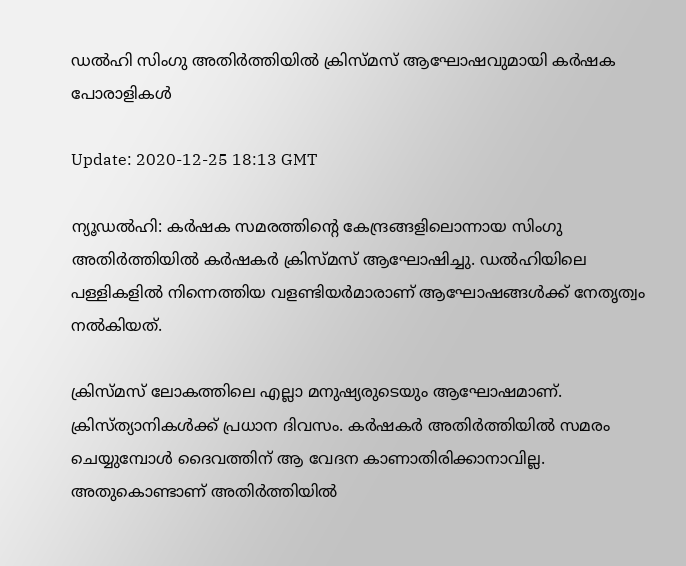ഡല്‍ഹി സിംഗു അതിര്‍ത്തിയില്‍ ക്രിസ്മസ് ആഘോഷവുമായി കര്‍ഷക പോരാളികള്‍

Update: 2020-12-25 18:13 GMT

ന്യൂഡല്‍ഹി: കര്‍ഷക സമരത്തിന്റെ കേന്ദ്രങ്ങളിലൊന്നായ സിംഗു അതിര്‍ത്തിയില്‍ കര്‍ഷകര്‍ ക്രിസ്മസ് ആഘോഷിച്ചു. ഡല്‍ഹിയിലെ പള്ളികളില്‍ നിന്നെത്തിയ വളണ്ടിയര്‍മാരാണ് ആഘോഷങ്ങള്‍ക്ക് നേതൃത്വം നല്‍കിയത്.

ക്രിസ്മസ് ലോകത്തിലെ എല്ലാ മനുഷ്യരുടെയും ആഘോഷമാണ്. ക്രിസ്ത്യാനികള്‍ക്ക് പ്രധാന ദിവസം. കര്‍ഷകര്‍ അതിര്‍ത്തിയില്‍ സമരം ചെയ്യുമ്പോള്‍ ദൈവത്തിന് ആ വേദന കാണാതിരിക്കാനാവില്ല. അതുകൊണ്ടാണ് അതിര്‍ത്തിയില്‍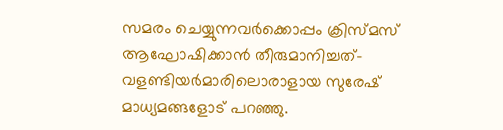സമരം ചെയ്യുന്നവര്‍ക്കൊപ്പം ക്രിസ്മസ് ആഘോഷിക്കാന്‍ തീരുമാനിച്ചത്- വളണ്ടിയര്‍മാരിലൊരാളായ സുരേഷ് മാധ്യമങ്ങളോട് പറഞ്ഞു.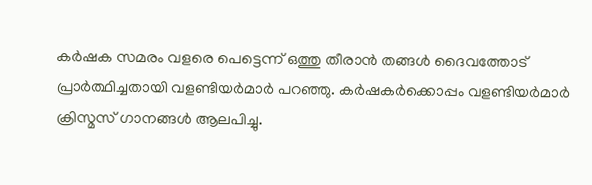കര്‍ഷക സമരം വളരെ പെട്ടെന്ന് ഒത്തു തീരാന്‍ തങ്ങള്‍ ദൈവത്തോട് പ്രാര്‍ത്ഥിച്ചതായി വളണ്ടിയര്‍മാര്‍ പറഞ്ഞു. കര്‍ഷകര്‍ക്കൊപ്പം വളണ്ടിയര്‍മാര്‍ ക്രിസ്മസ് ഗാനങ്ങള്‍ ആലപിച്ചു.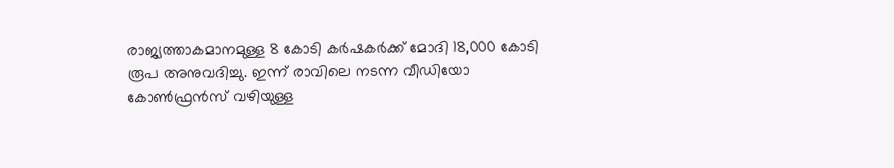രാജ്യത്താകമാനമുള്ള 8 കോടി കര്‍ഷകര്‍ക്ക് മോദി 18,000 കോടി രൂപ അനുവദിച്ചു. ഇന്ന് രാവിലെ നടന്ന വീഡിയോ കോണ്‍ഫ്രന്‍സ് വഴിയുള്ള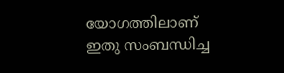യോഗത്തിലാണ് ഇതു സംബന്ധിച്ച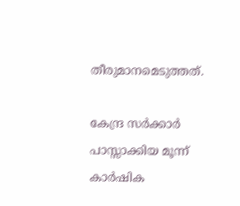തീരുമാനമെടുത്തത്.

കേന്ദ്ര സര്‍ക്കാര്‍ പാസ്സാക്കിയ മൂന്ന് കാര്‍ഷിക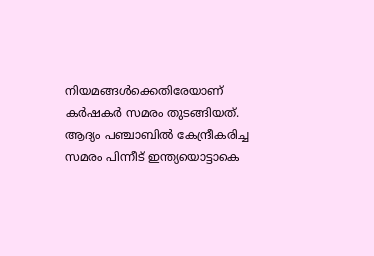നിയമങ്ങള്‍ക്കെതിരേയാണ് കര്‍ഷകര്‍ സമരം തുടങ്ങിയത്. ആദ്യം പഞ്ചാബില്‍ കേന്ദ്രീകരിച്ച സമരം പിന്നീട് ഇന്ത്യയൊട്ടാകെ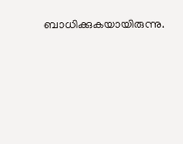ബാധിക്കുകയായിരുന്നു.